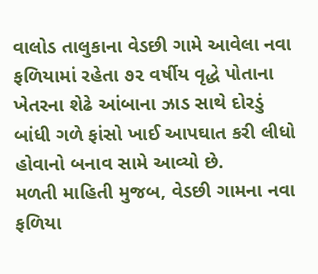વાલોડ તાલુકાના વેડછી ગામે આવેલા નવા ફળિયામાં રહેતા ૭૨ વર્ષીય વૃદ્ધે પોતાના ખેતરના શેઢે આંબાના ઝાડ સાથે દોરડું બાંધી ગળે ફાંસો ખાઈ આપઘાત કરી લીધો હોવાનો બનાવ સામે આવ્યો છે.
મળતી માહિતી મુજબ, વેડછી ગામના નવા ફળિયા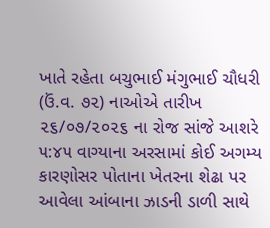ખાતે રહેતા બચુભાઈ મંગુભાઈ ચૌધરી (ઉં.વ. ૭૨) નાઓએ તારીખ ૨૬/૦૭/૨૦૨૬ ના રોજ સાંજે આશરે ૫:૪૫ વાગ્યાના અરસામાં કોઈ અગમ્ય કારણોસર પોતાના ખેતરના શેઢા પર આવેલા આંબાના ઝાડની ડાળી સાથે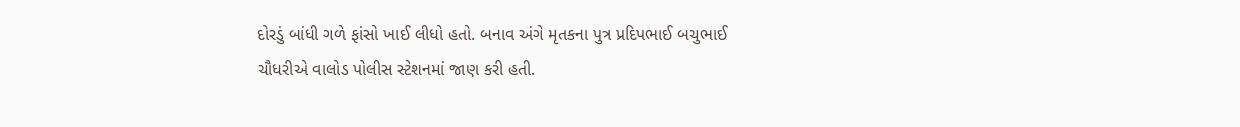દોરડું બાંધી ગળે ફાંસો ખાઈ લીધો હતો. બનાવ અંગે મૃતકના પુત્ર પ્રદિપભાઈ બચુભાઈ ચૌધરીએ વાલોડ પોલીસ સ્ટેશનમાં જાણ કરી હતી.